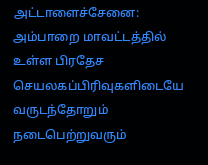அட்டாளைச்சேனை: அம்பாறை மாவட்டத்தில் உள்ள பிரதேச செயலகப்பிரிவுகளிடையே வருடந்தோறும் நடைபெற்றுவரும்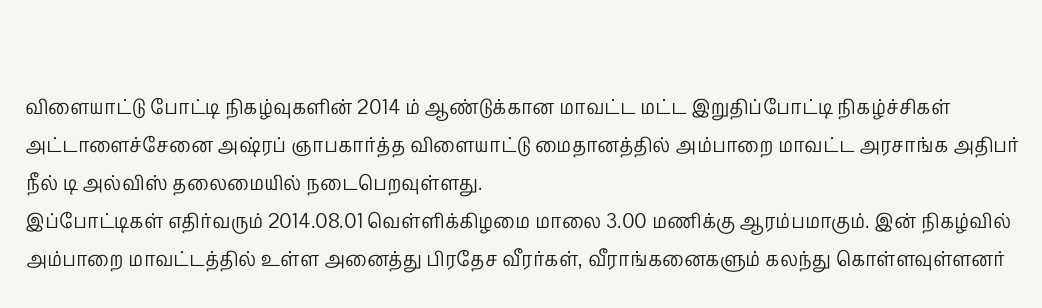விளையாட்டு போட்டி நிகழ்வுகளின் 2014 ம் ஆண்டுக்கான மாவட்ட மட்ட இறுதிப்போட்டி நிகழ்ச்சிகள் அட்டாளைச்சேனை அஷ்ரப் ஞாபகார்த்த விளையாட்டு மைதானத்தில் அம்பாறை மாவட்ட அரசாங்க அதிபர் நீல் டி அல்விஸ் தலைமையில் நடைபெறவுள்ளது.
இப்போட்டிகள் எதிர்வரும் 2014.08.01 வெள்ளிக்கிழமை மாலை 3.00 மணிக்கு ஆரம்பமாகும். இன் நிகழ்வில் அம்பாறை மாவட்டத்தில் உள்ள அனைத்து பிரதேச வீரர்கள், வீராங்கனைகளும் கலந்து கொள்ளவுள்ளனர்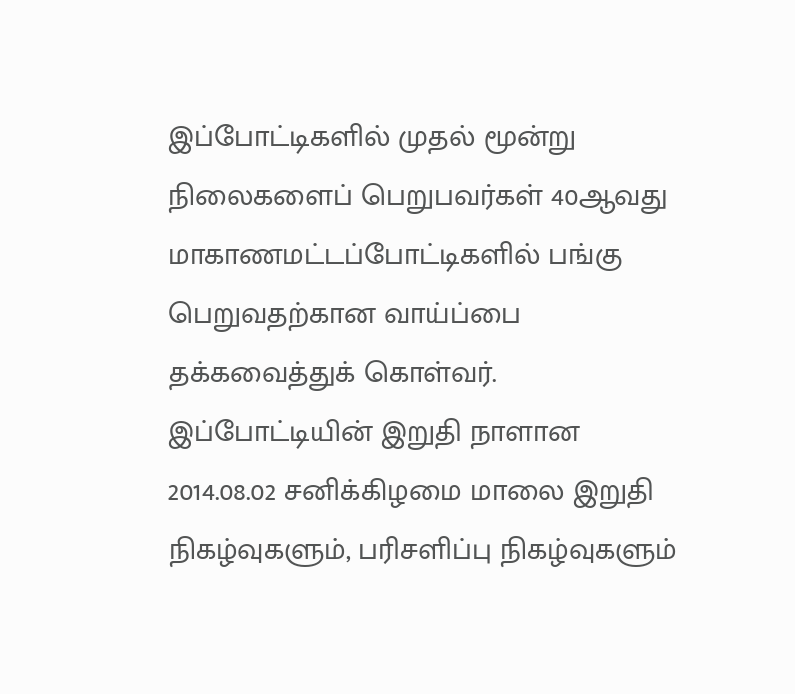இப்போட்டிகளில் முதல் மூன்று நிலைகளைப் பெறுபவர்கள் 40ஆவது மாகாணமட்டப்போட்டிகளில் பங்கு பெறுவதற்கான வாய்ப்பை தக்கவைத்துக் கொள்வர்.
இப்போட்டியின் இறுதி நாளான 2014.08.02 சனிக்கிழமை மாலை இறுதி நிகழ்வுகளும், பரிசளிப்பு நிகழ்வுகளும்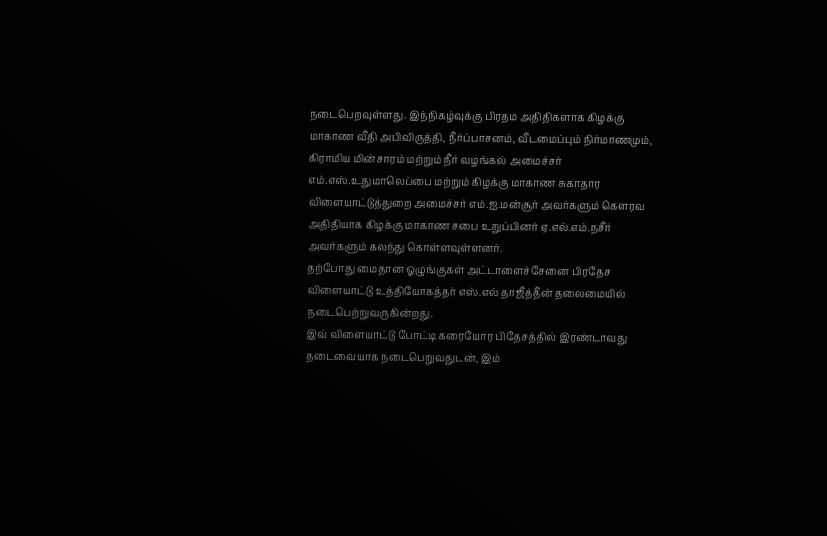நடைபெறவுள்ளது. இந்நிகழ்வுக்கு பிரதம அதிதிகளாக கிழக்கு மாகாண வீதி அபிவிருத்தி, நீர்ப்பாசனம், வீடமைப்பும் நிர்மாணமும், கிராமிய மின்சாரம் மற்றும் நீர் வழங்கல் அமைச்சர் எம்.எஸ்.உதுமாலெப்பை மற்றும் கிழக்கு மாகாண சுகாதார விளையாட்டுத்துறை அமைச்சர் எம்.ஐ.மன்சூர் அவர்களும் கௌரவ அதிதியாக கிழக்கு மாகாண சபை உறுப்பினர் ஏ.எல்.எம்.நசீர் அவர்களும் கலந்து கொள்ளவுள்ளனர்.
தற்போது மைதான ஓழுங்குகள் அட்டாளைச்சேனை பிரதேச விளையாட்டு உத்தியோகத்தர் எஸ்.எல் தாஜீத்தீன் தலைமையில் நடைபெற்றுவருகின்றது.
இவ் விளையாட்டு போட்டி கரையோர பிதேசத்தில் இரண்டாவது தடைவையாக நடைபெறுவதுடன், இம்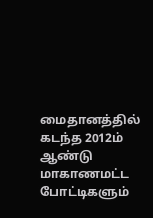மைதானத்தில் கடந்த 2012ம் ஆண்டு மாகாணமட்ட போட்டிகளும்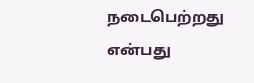நடைபெற்றது என்பது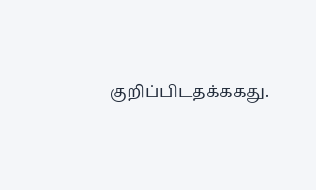குறிப்பிடதக்ககது.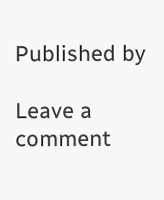Published by

Leave a comment